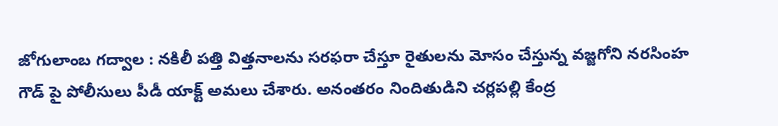జోగులాంబ గద్వాల : నకిలీ పత్తి విత్తనాలను సరఫరా చేస్తూ రైతులను మోసం చేస్తున్న వజ్జగోని నరసింహ గౌడ్ పై పోలీసులు పీడీ యాక్ట్ అమలు చేశారు. అనంతరం నిందితుడిని చర్లపల్లి కేంద్ర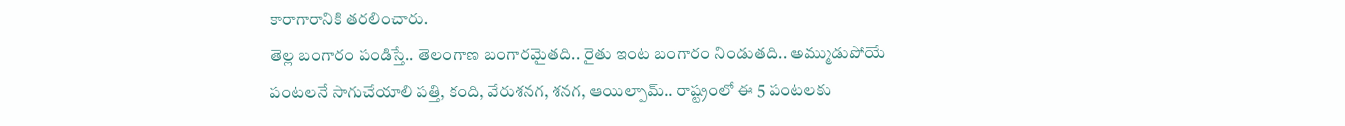కారాగారానికి తరలించారు.
తెల్ల బంగారం పండిస్తే.. తెలంగాణ బంగారమైతది.. రైతు ఇంట బంగారం నిండుతది.. అమ్ముడుపోయే పంటలనే సాగుచేయాలి పత్తి, కంది, వేరుశనగ, శనగ, ఆయిల్పామ్.. రాష్ట్రంలో ఈ 5 పంటలకు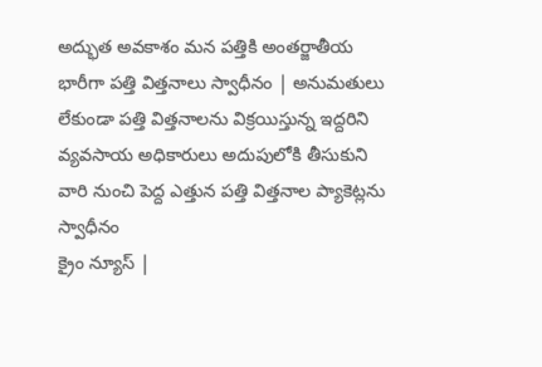అద్భుత అవకాశం మన పత్తికి అంతర్జాతీయ
భారీగా పత్తి విత్తనాలు స్వాధీనం | అనుమతులు లేకుండా పత్తి విత్తనాలను విక్రయిస్తున్న ఇద్దరిని వ్యవసాయ అధికారులు అదుపులోకి తీసుకుని వారి నుంచి పెద్ద ఎత్తున పత్తి విత్తనాల ప్యాకెట్లను స్వాధీనం
క్రైం న్యూస్ |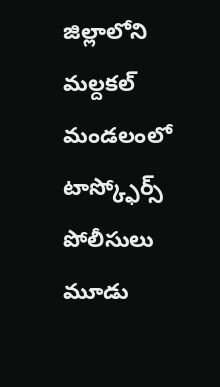జిల్లాలోని మల్దకల్ మండలంలో టాస్క్ఫోర్స్ పోలీసులు మూడు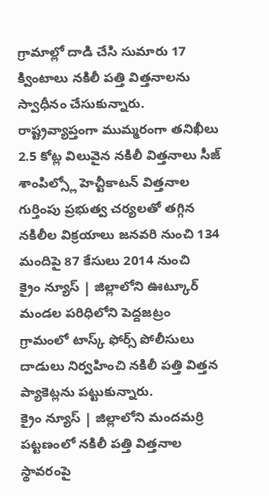గ్రామాల్లో దాడి చేసి సుమారు 17 క్వింటాలు నకిలీ పత్తి విత్తనాలను స్వాధీనం చేసుకున్నారు.
రాష్ట్రవ్యాప్తంగా ముమ్మరంగా తనిఖీలు 2.5 కోట్ల విలువైన నకిలీ విత్తనాలు సీజ్ శాంపిల్స్లో హెచ్టీకాటన్ విత్తనాల గుర్తింపు ప్రభుత్వ చర్యలతో తగ్గిన నకిలీల విక్రయాలు జనవరి నుంచి 134 మందిపై 87 కేసులు 2014 నుంచి
క్రైం న్యూస్ | జిల్లాలోని ఊట్కూర్ మండల పరిధిలోని పెద్దజట్రం గ్రామంలో టాస్క్ ఫోర్స్ పోలీసులు దాడులు నిర్వహించి నకిలీ పత్తి విత్తన ప్యాకెట్లను పట్టుకున్నారు.
క్రైం న్యూస్ | జిల్లాలోని మందమర్రి పట్టణంలో నకిలీ పత్తి విత్తనాల స్థావరంపై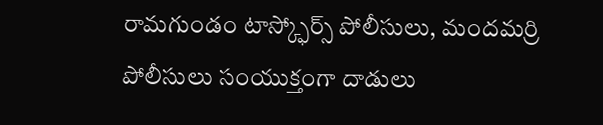రామగుండం టాస్క్ఫోర్స్ పోలీసులు, మందమర్రి పోలీసులు సంయుక్తంగా దాడులు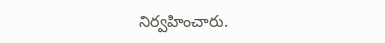నిర్వహించారు.